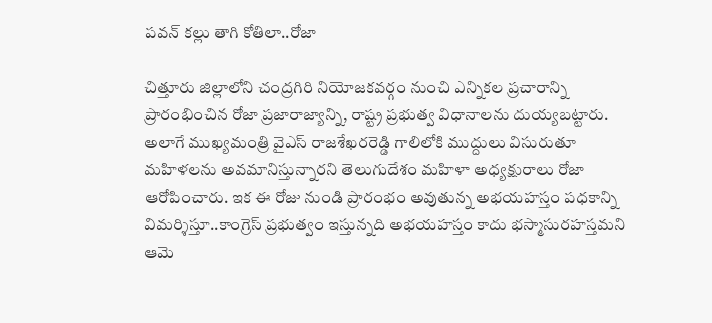పవన్ కల్లు తాగి కోతిలా..రోజా

చిత్తూరు జిల్లాలోని చంద్రగిరి నియోజకవర్గం నుంచి ఎన్నికల ప్రచారాన్ని ప్రారంభించిన రోజా ప్రజారాజ్యాన్ని, రాష్ట్ర ప్రభుత్వ విధానాలను దుయ్యబట్టారు. అలాగే ముఖ్యమంత్రి వైఎస్ రాజశేఖరరెడ్డి గాలిలోకి ముద్దులు విసురుతూ మహిళలను అవమానిస్తున్నారని తెలుగుదేశం మహిళా అధ్యక్షురాలు రోజా ఆరోపించారు. ఇక ఈ రోజు నుండి ప్రారంభం అవుతున్న అభయహస్తం పధకాన్ని విమర్శిస్తూ..కాంగ్రెస్ ప్రభుత్వం ఇస్తున్నది అభయహస్తం కాదు భస్మాసురహస్తమని ఆమె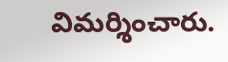విమర్శించారు.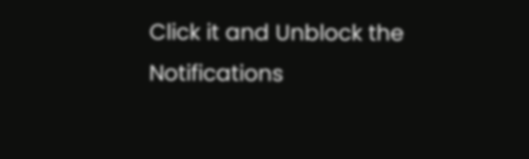Click it and Unblock the Notifications